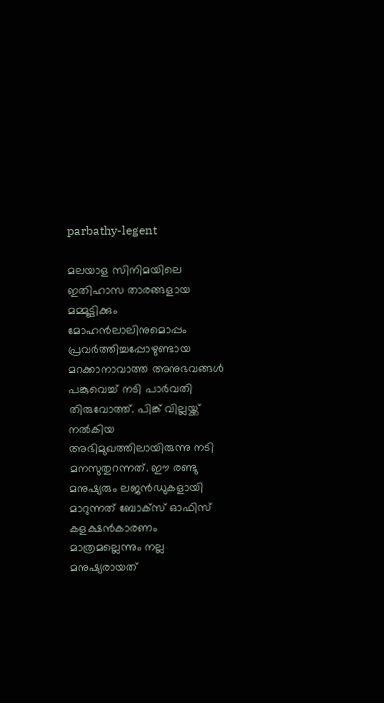parbathy-legent

മലയാള സിനിമയിലെ ഇതിഹാസ താരങ്ങളായ മമ്മൂട്ടിക്കും മോഹൻലാലിനുമൊപ്പം പ്രവർത്തിച്ചപ്പോഴുണ്ടായ മറക്കാനാവാത്ത അനുഭവങ്ങൾ പങ്കുവെച്ച് നടി പാർവതി തിരുവോത്ത്. പിങ്ക് വില്ലയ്ക്ക് നല്‍കിയ അഭിമുഖത്തിലായിരുന്നു നടി മനസുതുറന്നത്. ഈ രണ്ടു മനുഷ്യരും ലജന്‍ഡുകളായി മാറുന്നത് ബോക്സ് ഓഫിസ് കളക്ഷന്‍കാരണം മാത്രമല്ലെന്നും നല്ല മനുഷ്യരായത്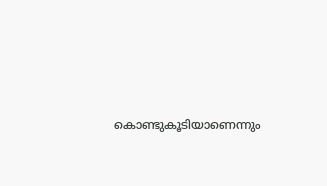കൊണ്ടുകൂടിയാണെന്നും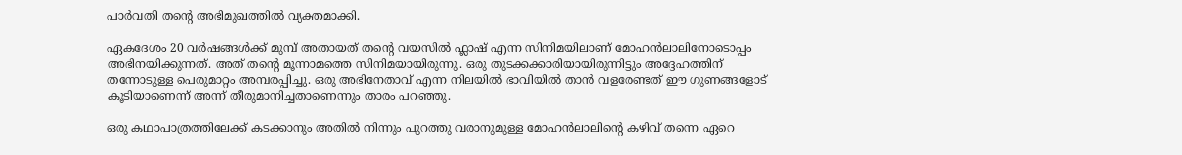പാര്‍വതി തന്‍റെ അഭിമുഖത്തില്‍ വ്യക്തമാക്കി.

ഏകദേശം 20 വര്‍ഷങ്ങള്‍ക്ക് മുമ്പ് അതായത് തന്‍റെ വയസില്‍ ഫ്ലാഷ് എന്ന സിനിമയിലാണ് മോഹന്‍ലാലിനോടൊപ്പം അഭിനയിക്കുന്നത്. അത് തന്‍റെ മൂന്നാമത്തെ സിനിമയായിരുന്നു. ഒരു തുടക്കക്കാരിയായിരുന്നിട്ടും അദ്ദേഹത്തിന് തന്നോടുള്ള പെരുമാറ്റം അമ്പരപ്പിച്ചു. ഒരു അഭിനേതാവ് എന്ന നിലയില്‍ ഭാവിയില്‍ താന്‍ വളരേണ്ടത് ഈ ഗുണങ്ങളോട് കൂടിയാണെന്ന് അന്ന് തീരുമാനിച്ചതാണെന്നും താരം പറഞ്ഞു.

ഒരു കഥാപാത്രത്തിലേക്ക് കടക്കാനും അതില്‍ നിന്നും പുറത്തു വരാനുമുള്ള മോഹന്‍ലാലിന്‍റെ കഴിവ് തന്നെ ഏറെ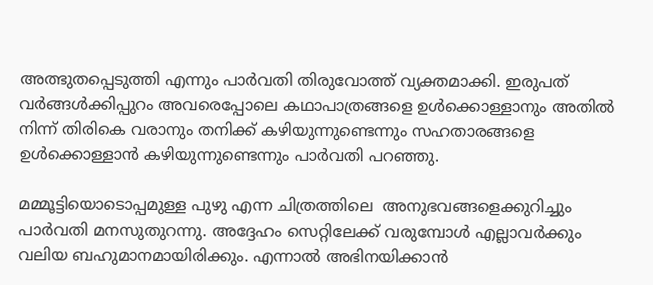അത്ഭുതപ്പെടുത്തി എന്നും പാര്‍വതി തിരുവോത്ത് വ്യക്തമാക്കി. ഇരുപത് വര്‍ങ്ങള്‍ക്കിപ്പുറം അവരെപ്പോലെ കഥാപാത്രങ്ങളെ ഉള്‍ക്കൊള്ളാനും അതില്‍ നിന്ന് തിരികെ വരാനും തനിക്ക് കഴിയുന്നുണ്ടെന്നും സഹതാരങ്ങളെ ഉള്‍ക്കൊള്ളാന്‍ കഴിയുന്നുണ്ടെന്നും പാര്‍വതി പറഞ്ഞു.

മമ്മൂട്ടിയൊടൊപ്പമുള്ള പുഴു എന്ന ചിത്രത്തിലെ  അനുഭവങ്ങളെക്കുറിച്ചും പാര്‍വതി മനസുതുറന്നു. അദ്ദേഹം സെറ്റിലേക്ക് വരുമ്പോൾ എല്ലാവർക്കും വലിയ ബഹുമാനമായിരിക്കും. എന്നാൽ അഭിനയിക്കാൻ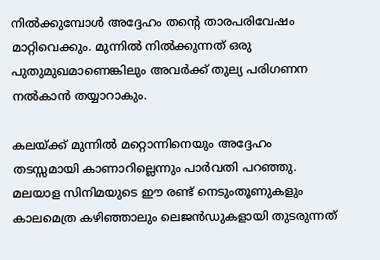നിൽക്കുമ്പോൾ അദ്ദേഹം തന്‍റെ താരപരിവേഷം മാറ്റിവെക്കും. മുന്നിൽ നിൽക്കുന്നത് ഒരു പുതുമുഖമാണെങ്കിലും അവർക്ക് തുല്യ പരിഗണന നൽകാൻ തയ്യാറാകും.

കലയ്ക്ക് മുന്നിൽ മറ്റൊന്നിനെയും അദ്ദേഹം തടസ്സമായി കാണാറില്ലെന്നും പാര്‍വതി പറഞ്ഞു. മലയാള സിനിമയുടെ ഈ രണ്ട് നെടുംതൂണുകളും കാലമെത്ര കഴിഞ്ഞാലും ലെജൻഡുകളായി തുടരുന്നത്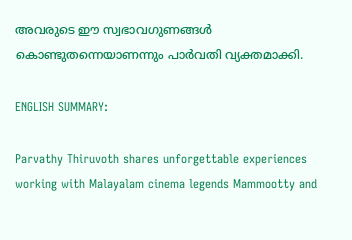അവരുടെ ഈ സ്വഭാവഗുണങ്ങൾ കൊണ്ടുതന്നെയാണന്നും പാര്‍വതി വ്യക്തമാക്കി.

ENGLISH SUMMARY:

Parvathy Thiruvoth shares unforgettable experiences working with Malayalam cinema legends Mammootty and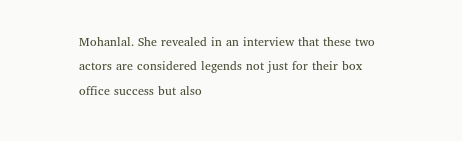Mohanlal. She revealed in an interview that these two actors are considered legends not just for their box office success but also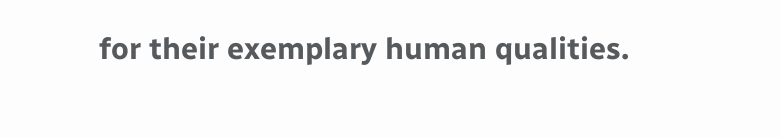for their exemplary human qualities.